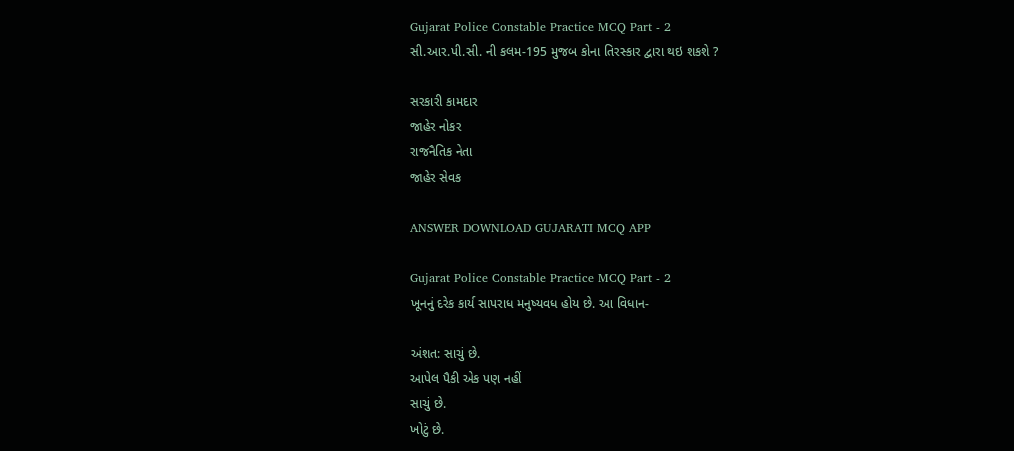Gujarat Police Constable Practice MCQ Part - 2
સી.આર.પી.સી. ની કલમ-195 મુજબ કોના તિરસ્કાર દ્વારા થઇ શકશે ?

સરકારી કામદાર
જાહેર નોકર
રાજનૈતિક નેતા
જાહેર સેવક

ANSWER DOWNLOAD GUJARATI MCQ APP

Gujarat Police Constable Practice MCQ Part - 2
ખૂનનું દરેક કાર્ય સાપરાધ મનુષ્યવધ હોય છે. આ વિધાન-

અંશત: સાચું છે.
આપેલ પૈકી એક પણ નહીં
સાચું છે.
ખોટું છે.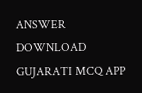ANSWER DOWNLOAD GUJARATI MCQ APP